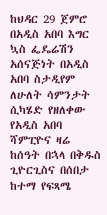ከህዳር 29 ጀምሮ በአዲስ አበባ እግር ኳስ ፌዴሬሽን አሰናጅነት በአዲስ አበባ ስታዲየም ለሁለት ሳምንታት ሲካሄድ የዘለቀው የአዲስ አበባ ሻምፒዮና ዛሬ ከሰዓት በኋላ በቅዱስ ጊዮርጊስና በሰበታ ከተማ የፍጻሜ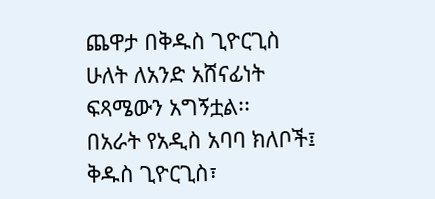ጨዋታ በቅዱስ ጊዮርጊስ ሁለት ለአንድ አሸናፊነት ፍጻሜውን አግኝቷል፡፡
በአራት የአዲስ አባባ ክለቦች፤ ቅዱስ ጊዮርጊስ፣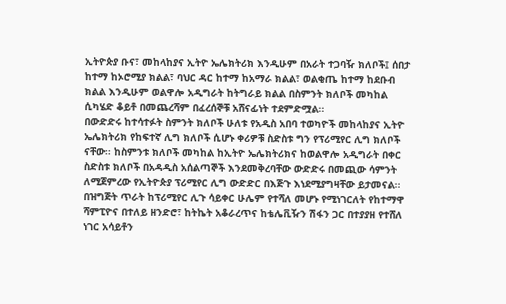ኢትዮጵያ ቡና፣ መከላከያና ኢትዮ ኤሌክትሪክ እንዲሁም በአራት ተጋባዥ ክለቦች፤ ሰበታ ከተማ ከኦሮሚያ ክልል፣ ባህር ዳር ከተማ ከአማራ ክልል፣ ወልቂጤ ከተማ ከደቡብ ክልል እንዲሁም ወልዋሎ አዲግራት ከትግራይ ክልል በስምንት ክለቦች መካከል ሲካሄድ ቆይቶ በመጨረሻም በፈረሰኞቹ አሸናፊነት ተደምድሟል፡፡
በውድድሩ ከተሳተፉት ስምንት ክለቦች ሁለቱ የአዲስ አበባ ተወካዮች መከላከያና ኢትዮ ኤሌክትሪክ የከፍተኛ ሊግ ክለቦች ሲሆኑ ቀሪዎቹ ስድስቱ ግን የፕሪሚየር ሊግ ክለቦች ናቸው፡፡ ከስምንቱ ክለቦች መካከል ከኢትዮ ኤሌክትሪክና ከወልዋሎ አዲግራት በቀር ስድስቱ ክለቦች በአዳዲስ አሰልጣኞች እንደመቅረባቸው ውድድሩ በመጪው ሳምንት ለሚጀምረው የኢትዮጵያ ፕሪሚየር ሊግ ውድድር በእጅጉ እነደሚያግዛቸው ይታመናል፡፡
በዝግጅት ጥራት ከፕሪሚየር ሊጉ ሳይቀር ሁሌም የተሻለ መሆኑ የሚነገርለት የከተማዋ ሻምፒዮና በተለይ ዘንድሮ፣ ከትኬት አቆራረጥና ከቴሌቪዥን ሽፋን ጋር በተያያዘ የተሸለ ነገር አሳይቶን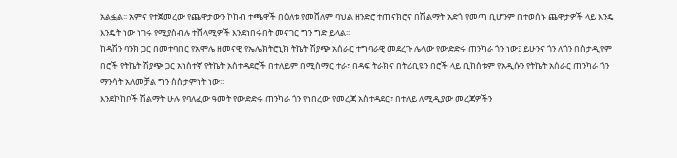አልፏል፡፡ አምና የተጀመረው የጨዋታውን ኮከብ ተጫዋች በዕለቱ የመሸለም ባህል ዘንድሮ ተጠናክሮና በሽልማት አድጎ የመጣ ቢሆንም በተወሰኑ ጨዋታዎች ላይ እንዴ እንዴት ነው ነገሩ የሚያስብሉ ተሸላሚዎች እንደነበሩበት መናገር ግን ግድ ይላል፡፡
ከዳሽን ባንክ ጋር በመተባበር የአሞሌ ዘመናዊ የኤሌክትሮኒክ ትኬት ሽያጭ አሰራር ተግባራዊ መደረጉ ሌላው የውድድሩ ጠንካራ ጎን ነው፤ ይሁንና ጎን ለጎን በስታዲየም በሮች የትኬት ሽያጭ ጋር አነስተኛ የትኬት አስተዳደሮች በተለይም በሚስማር ተራ፣ በዳፍ ትራክና በትሪቢዩን በሮች ላይ ቢከሰቱም የአዲሱን የትኬት አሰራር ጠንካራ ጎን ማንሳት አለመቻል ግን ስስታምነት ነው፡፡
እንደኮከቦች ሽልማት ሁሉ የባለፈው ዓመት የውድድሩ ጠንካራ ጎን የነበረው የመረጃ አስተዳደር፣ በተለይ ለሚዲያው መረጃዎችን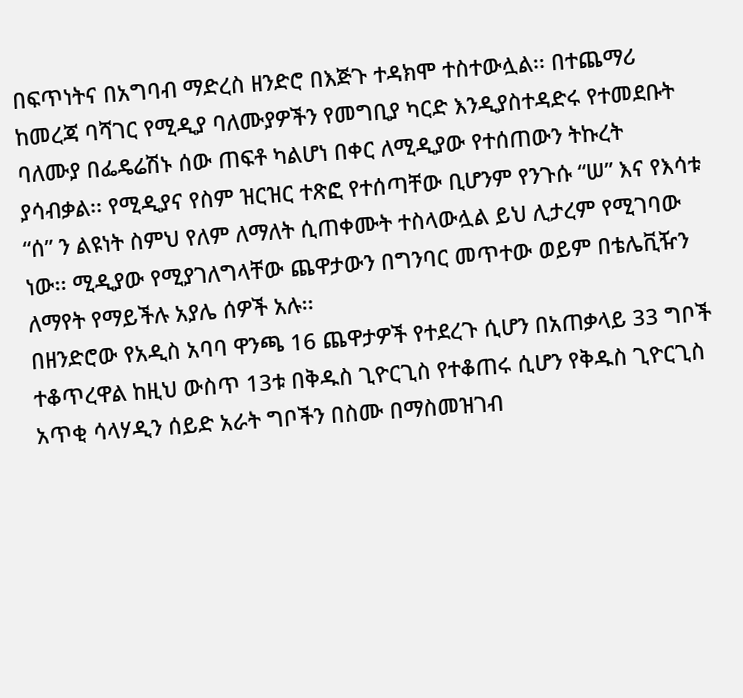በፍጥነትና በአግባብ ማድረስ ዘንድሮ በእጅጉ ተዳክሞ ተስተውሏል፡፡ በተጨማሪ ከመረጃ ባሻገር የሚዲያ ባለሙያዎችን የመግቢያ ካርድ እንዲያስተዳድሩ የተመደቡት ባለሙያ በፌዴሬሽኑ ሰው ጠፍቶ ካልሆነ በቀር ለሚዲያው የተሰጠውን ትኩረት ያሳብቃል፡፡ የሚዲያና የስም ዝርዝር ተጽፎ የተሰጣቸው ቢሆንም የንጉሱ “ሠ” እና የእሳቱ “ሰ” ን ልዩነት ስምህ የለም ለማለት ሲጠቀሙት ተስላውሏል ይህ ሊታረም የሚገባው ነው፡፡ ሚዲያው የሚያገለግላቸው ጨዋታውን በግንባር መጥተው ወይም በቴሌቪዥን ለማየት የማይችሉ አያሌ ሰዎች አሉ፡፡
በዘንድሮው የአዲስ አባባ ዋንጫ 16 ጨዋታዎች የተደረጉ ሲሆን በአጠቃላይ 33 ግቦች ተቆጥረዋል ከዚህ ውስጥ 13ቱ በቅዱስ ጊዮርጊስ የተቆጠሩ ሲሆን የቅዱስ ጊዮርጊስ አጥቂ ሳላሃዲን ሰይድ አራት ግቦችን በስሙ በማስመዝገብ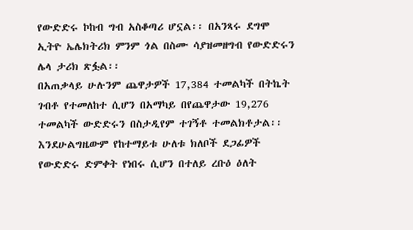የውድድሩ ኮከብ ግብ አስቆጣሪ ሆኗል፡፡ በአንጻሩ ደግሞ ኢትዮ ኤሌክትሪክ ምንም ጎል በስሙ ሳያዝመዘግብ የውድድሩን ሌላ ታሪክ ጽፏል፡፡
በአጠቃላይ ሁሉንም ጨዋታዎች 17,384 ተመልካች በትኬት ገብቶ የተመለከተ ሲሆን በአማካይ በየጨዋታው 19,276 ተመልካች ውድድሩን በስታዲየም ተገኝቶ ተመልክቶታል፡፡
እንደሁልግዜውም የከተማይቱ ሁለቱ ክለቦች ደጋፊዎች የውድድሩ ድምቀት የነበሩ ሲሆን በተለይ ረቡዕ ዕለት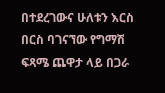በተደረገውና ሁለቱን እርስ በርስ ባገናኘው የግማሽ ፍጻሜ ጨዋታ ላይ በጋራ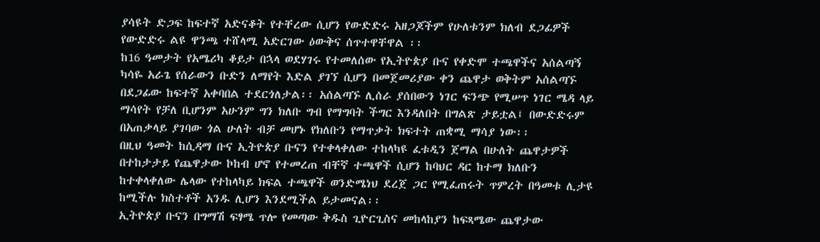ያሳዩት ድጋፍ ከፍተኛ አድናቆት የተቸረው ሲሆን የውድድሩ አዘጋጆችም የሁለቱንም ክለብ ደጋፊዎች የውድድሩ ልዩ ዋንጫ ተሸላሚ አድርገው ዕውቅና ሰጥተዋቸዋል ፡፡
ከ16 ዓመታት የአሜሪካ ቆይታ በኋላ ወደሃገሩ የተመለሰው የኢትዮጵያ ቡና የቀድሞ ተጫዋችና አሰልጣኝ ካሳዬ አራጌ የሰራውን ቡድን ለማየት እድል ያገኘ ሲሆን በመጀመሪያው ቀን ጨዋታ ወቅትም አሰልጣኙ በደጋፊው ከፍተኛ አቀባበል ተደርጎለታል፡፡ አሰልጣኙ ሊሰራ ያሰበውን ነገር ፍንጭ የሚሠጥ ነገር ሜዳ ላይ ማሳየት የቻለ ቢሆንም አሁንም ግን ክለቡ ግብ የማግባት ችግር እንዳለበት በግልጽ ታይቷል፤ በውድድሩም በአጠቃላይ ያገባው ጎል ሁለት ብቻ መሆኑ የክለቡን የማጥቃት ክፍተት ጠቋሚ ማሳያ ነው፡፡
በዚህ ዓመት ከሲዳማ ቡና ኢትዮጵያ ቡናን የተቀላቀለው ተከላካዩ ፈቱዲን ጀማል በሁለት ጨዋታዎች በተከታታይ የጨዋታው ኮከብ ሆኖ የተመረጠ ብቸኛ ተጫዋች ሲሆን ከባህር ዳር ከተማ ክለቡን ከተቀላቀለው ሌላው የተከላካይ ክፍል ተጫዋች ወንድሜነህ ደረጀ ጋር የሚፈጠሩት ጥምረት በዓመቱ ሊታዩ ከሚችሉ ክስተቶች አንዱ ሊሆን እንደሚችል ይታመናል፡፡
ኢትዮጵያ ቡናን በግማሽ ፍፃሜ ጥሎ የመጣው ቅዱስ ጊዮርጊስና መከላከያን ከፍጻሜው ጨዋታው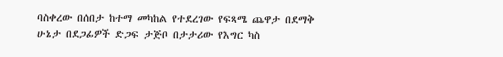ባስቀረው በሰበታ ከተማ መካከል የተደረገው የፍጻሜ ጨዋታ በደማቅ ሁኔታ በደጋፊዎች ድጋፍ ታጅቦ በታታሪው የእግር ካስ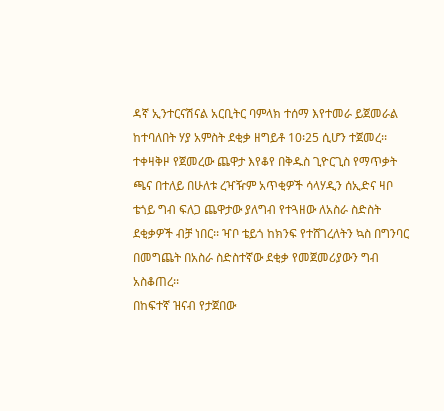ዳኛ ኢንተርናሽናል አርቢትር ባምላክ ተሰማ እየተመራ ይጀመራል ከተባለበት ሃያ አምስት ደቂቃ ዘግይቶ 10፡25 ሲሆን ተጀመረ፡፡ ተቀዛቅዞ የጀመረው ጨዋታ እየቆየ በቅዱስ ጊዮርጊስ የማጥቃት ጫና በተለይ በሁለቱ ረዣዥም አጥቂዎች ሳላሃዲን ሰኢድና ዛቦ ቴጎይ ግብ ፍለጋ ጨዋታው ያለግብ የተጓዘው ለአስራ ስድስት ደቂቃዎች ብቻ ነበር፡፡ ዣቦ ቴይጎ ከክንፍ የተሸገረለትን ኳስ በግንባር በመግጨት በአስራ ስድስተኛው ደቂቃ የመጀመሪያውን ግብ አስቆጠረ፡፡
በከፍተኛ ዝናብ የታጀበው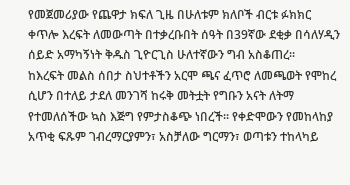የመጀመሪያው የጨዋታ ክፍለ ጊዜ በሁለቱም ክለቦች ብርቱ ፉክክር ቀጥሎ እረፍት ለመውጣት በተቃረቡበት ሰዓት በ39ኛው ደቂቃ በሳለሃዲን ሰይድ አማካኝነት ቅዱስ ጊዮርጊስ ሁለተኛውን ግብ አስቆጠረ፡፡
ከእረፍት መልስ ሰበታ ስህተቶችን አርሞ ጫና ፈጥሮ ለመጫወት የሞከረ ሲሆን በተለይ ታደለ መንገሻ ከሩቅ መትቷት የግቡን አናት ለትማ የተመለሰችው ኳስ እጅግ የምታስቆጭ ነበረች፡፡ የቀድሞውን የመከላከያ አጥቂ ፍጹም ገብረማርያምን፣ አስቻለው ግርማን፣ ወጣቱን ተከላካይ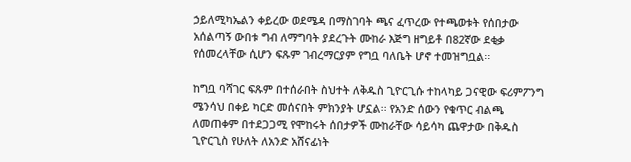ኃይለሚካኤልን ቀይረው ወደሜዳ በማስገባት ጫና ፈጥረው የተጫወቱት የሰበታው አሰልጣኝ ውበቱ ግብ ለማግባት ያደረጉት ሙከራ እጅግ ዘግይቶ በ82ኛው ደቂቃ የሰመረላቸው ሲሆን ፍጹም ገብረማርያም የግቧ ባለቤት ሆኖ ተመዝግቧል፡፡

ከግቧ ባሻገር ፍጹም በተሰራበት ስህተት ለቅዱስ ጊዮርጊሱ ተከላካይ ጋናዊው ፍሪምፖንግ ሜንሳህ በቀይ ካርድ መሰናበት ምክንያት ሆኗል፡፡ የአንድ ሰውን የቁጥር ብልጫ ለመጠቀም በተደጋጋሚ የሞከሩት ሰበታዎች ሙከራቸው ሳይሳካ ጨዋታው በቅዱስ ጊዮርጊስ የሁለት ለአንድ አሸናፊነት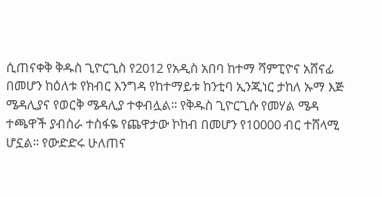ሲጠናቀቅ ቅዱስ ጊዮርጊስ የ2012 የአዲስ አበባ ከተማ ሻምፒዮና አሸናፊ በመሆን ከዕለቱ የክብር እንግዳ የከተማይቱ ከንቲባ ኢንጂነር ታከለ ኡማ እጅ ሜዳሊያና የወርቅ ሜዳሊያ ተቀብሏል፡፡ የቅዱስ ጊዮርጊሱ የመሃል ሜዳ ተጫዋች ያብስራ ተስፋዬ የጨዋታው ኮከብ በመሆን የ10000 ብር ተሸላሚ ሆኗል፡፡ የውድድሩ ሁለጠና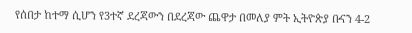የሰበታ ከተማ ሲሆን የ3ተኛ ደረጃውን በደረጃው ጨዋታ በመለያ ምት ኢትዮጵያ ቡናን 4-2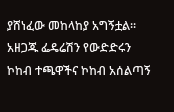ያሸነፈው መከላከያ አግኝቷል፡፡ አዘጋጁ ፌዴሬሽን የውድድሩን ኮከብ ተጫዋችና ኮከብ አሰልጣኝ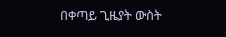በቀጣይ ጊዜያት ውስት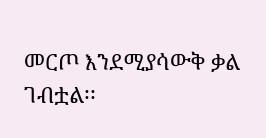መርጦ እንደሚያሳውቅ ቃል ገብቷል፡፡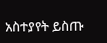አስተያየት ይስጡ